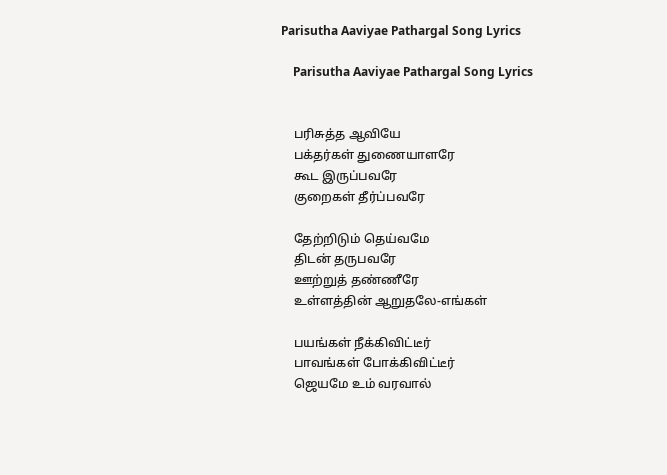Parisutha Aaviyae Pathargal Song Lyrics

    Parisutha Aaviyae Pathargal Song Lyrics


    பரிசுத்த ஆவியே
    பக்தர்கள் துணையாளரே
    கூட இருப்பவரே
    குறைகள் தீர்ப்பவரே

    தேற்றிடும் தெய்வமே
    திடன் தருபவரே
    ஊற்றுத் தண்ணீரே
    உள்ளத்தின் ஆறுதலே-எங்கள்

    பயங்கள் நீக்கிவிட்டீர்
    பாவங்கள் போக்கிவிட்டீர்
    ஜெயமே உம் வரவால்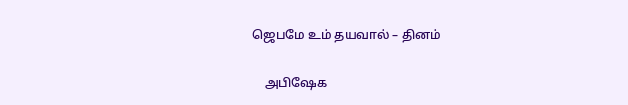ஜெபமே உம் தயவால் – தினம்

    அபிஷேக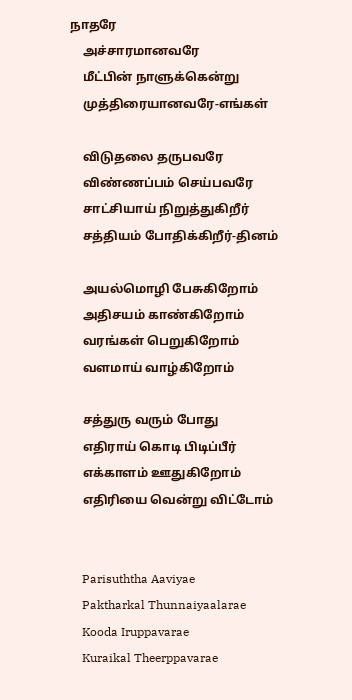நாதரே
    அச்சாரமானவரே
    மீட்பின் நாளுக்கென்று
    முத்திரையானவரே-எங்கள்

    விடுதலை தருபவரே
    விண்ணப்பம் செய்பவரே
    சாட்சியாய் நிறுத்துகிறீர்
    சத்தியம் போதிக்கிறீர்-தினம்

    அயல்மொழி பேசுகிறோம்
    அதிசயம் காண்கிறோம்
    வரங்கள் பெறுகிறோம்
    வளமாய் வாழ்கிறோம்

    சத்துரு வரும் போது
    எதிராய் கொடி பிடிப்பீர்
    எக்காளம் ஊதுகிறோம்
    எதிரியை வென்று விட்டோம்


    Parisuththa Aaviyae
    Paktharkal Thunnaiyaalarae
    Kooda Iruppavarae
    Kuraikal Theerppavarae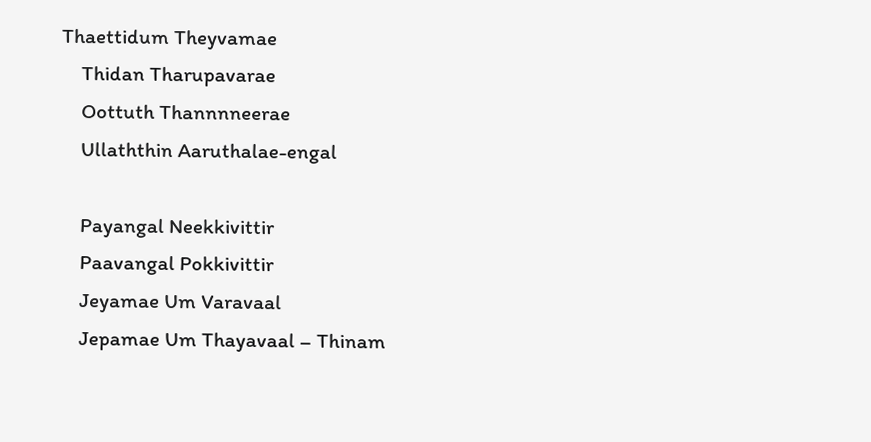Thaettidum Theyvamae
    Thidan Tharupavarae
    Oottuth Thannnneerae
    Ullaththin Aaruthalae-engal

    Payangal Neekkivittir
    Paavangal Pokkivittir
    Jeyamae Um Varavaal
    Jepamae Um Thayavaal – Thinam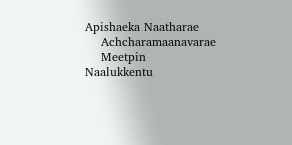Apishaeka Naatharae
    Achcharamaanavarae
    Meetpin Naalukkentu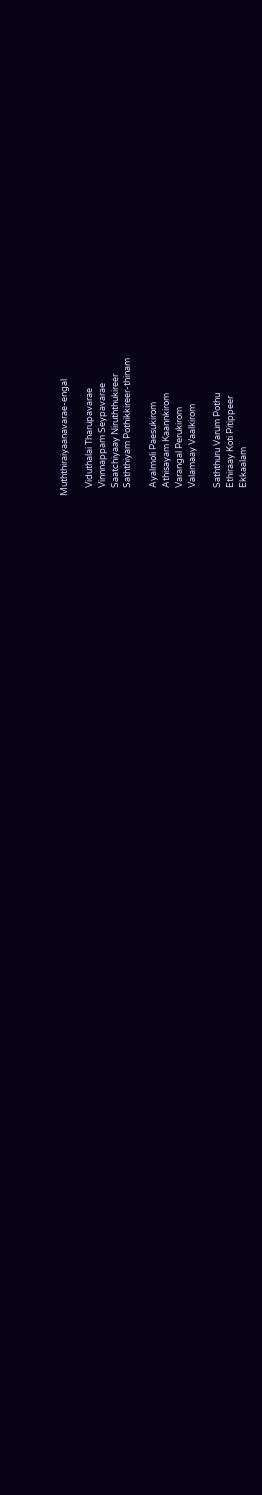Muththiraiyaanavarae-engal

    Viduthalai Tharupavarae
    Vinnnappam Seypavarae
    Saatchiyaay Niruththukireer
    Saththiyam Pothikkireer-thinam

    Ayalmoli Paesukirom
    Athisayam Kaannkirom
    Varangal Perukirom
    Valamaay Vaalkirom

    Saththuru Varum Pothu
    Ethiraay Koti Pitippeer
    Ekkaalam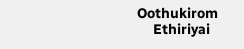Oothukirom
    Ethiriyai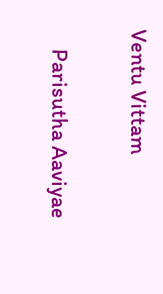Ventu Vittam

    Parisutha Aaviyae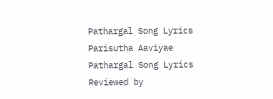Pathargal Song Lyrics Parisutha Aaviyae Pathargal Song Lyrics Reviewed by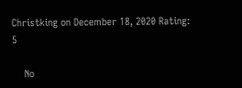Christking on December 18, 2020 Rating: 5

    No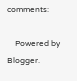comments:

    Powered by Blogger.